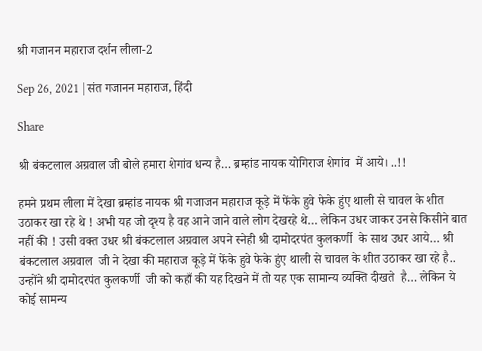श्री गजानन महाराज दर्शन लीला-2

Sep 26, 2021 | संत गजानन महाराज, हिंदी

Share

श्री बंकटलाल अग्रवाल जी बोले हमारा शेगांव धन्य है… ब्रम्हांड नायक योगिराज शेगांव  में आये। ..!!

हमने प्रथम लीला में देखा ब्रम्हांड नायक श्री गजाजन महाराज कूड़े में फेंके हुवे फेके हुंए थाली से चावल के शीत उठाकर खा रहे थे ! अभी यह जो दृश्य है वह आने जाने वाले लोग देखरहे थे… लेकिन उधर जाकर उनसे किसीने बात नहीं की ! उसी वक्त उधर श्री बंकटलाल अग्रवाल अपने स्नेही श्री दामोदरपंत कुलकर्णी  के साथ उधर आये… श्री बंकटलाल अग्रवाल  जी ने देखा की महाराज कूड़े में फेंके हुवे फेके हुंए थाली से चावल के शीत उठाकर खा रहे है.. उन्होंने श्री दामोदरपंत कुलकर्णी  जी को कहाँ की यह दिखने में तो यह एक सामान्य व्यक्ति दीखते  है… लेकिन ये कोई सामन्य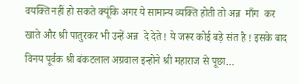वयक्ति नहीं हो सकते क्यूंकि अगर ये सामान्य व्यक्ति होती तो अन्न  माँग  कर खाते और श्री पातुरकर भी उन्हें अन्न  दे देते ! ये जरूर कोई बड़े संत है ! इसके बाद विनय पूर्वक श्री बंकटलाल अग्रवाल इन्होने श्री महाराज से पूछा…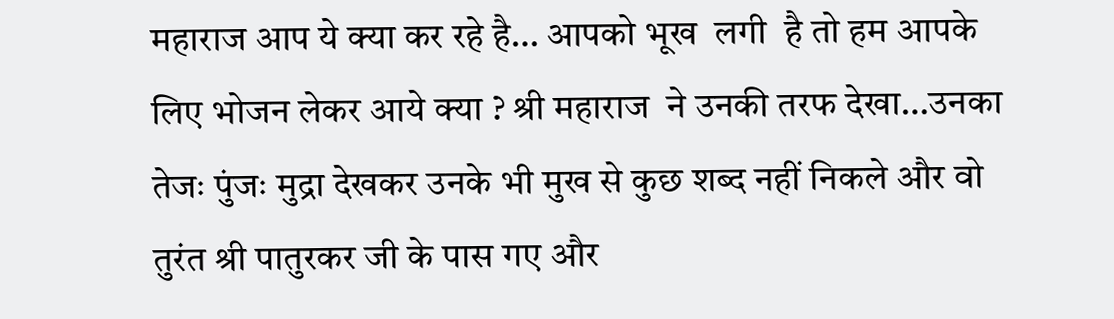महाराज आप ये क्या कर रहे है… आपको भूख  लगी  है तो हम आपके लिए भोजन लेकर आये क्या ? श्री महाराज  ने उनकी तरफ देखा…उनका तेजः पुंजः मुद्रा देखकर उनके भी मुख से कुछ शब्द नहीं निकले और वो तुरंत श्री पातुरकर जी के पास गए और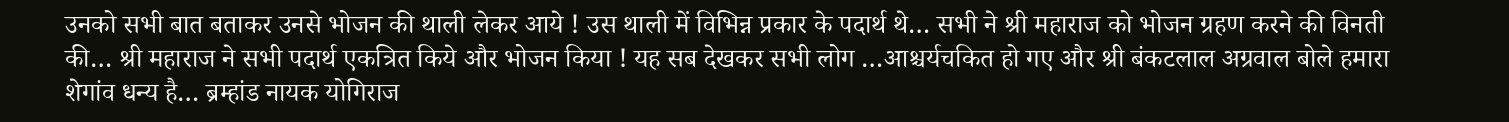उनको सभी बात बताकर उनसे भोजन की थाली लेकर आये ! उस थाली में विभिन्न प्रकार के पदार्थ थे… सभी ने श्री महाराज को भोजन ग्रहण करने की विनती की… श्री महाराज ने सभी पदार्थ एकत्रित किये और भोजन किया ! यह सब देखकर सभी लोग …आश्चर्यचकित हो गए और श्री बंकटलाल अग्रवाल बोले हमारा शेगांव धन्य है… ब्रम्हांड नायक योगिराज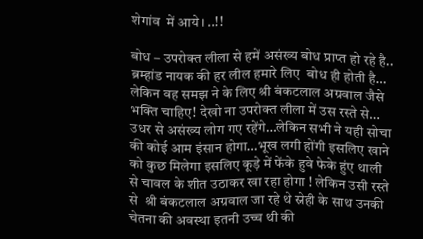शेगांव  में आये। ..!!

बोध – उपरोक्त लीला से हमें असंख्य बोध प्राप्त हो रहे है.. ब्रम्हांड नायक की हर लील हमारे लिए  बोध ही होती है… लेकिन वह समझ ने के लिए श्री बंकटलाल अग्रवाल जैसे भक्ति चाहिए! देखो ना उपरोक्त लीला में उस रस्ते से… उधर से असंख्य लोग गए रहेंगे…लेकिन सभी ने यही सोचा की कोई आम इंसान होगा…भूख लगी होंगी इसलिए खाने को कुछ मिलेगा इसलिए कूड़े में फेंके हुवे फेके हुंए थाली से चावल के शीत उठाकर खा रहा होगा ! लेकिन उसी रस्ते से  श्री बंकटलाल अग्रवाल जा रहे थे स्नेही के साथ उनकी चेतना की अवस्था इतनी उच्च थी की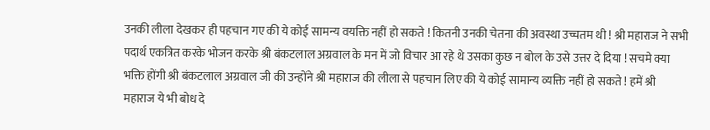उनकी लीला देखकर ही पहचान गए की ये कोई सामन्य वयक्ति नहीं हो सकते ! कितनी उनकी चेतना की अवस्था उच्चतम थी ! श्री महाराज ने सभी पदार्थ एकत्रित करके भोजन करके श्री बंकटलाल अग्रवाल के मन में जो विचार आ रहे थे उसका कुछ न बोल के उसे उत्तर दे दिया ! सचमे क्या भक्ति होंगी श्री बंकटलाल अग्रवाल जी की उन्होंने श्री महाराज की लीला से पहचान लिए की ये कोई सामान्य व्यक्ति नहीं हो सकते ! हमें श्री महाराज ये भी बोध दे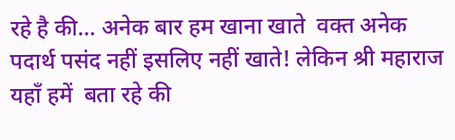रहे है की… अनेक बार हम खाना खाते  वक्त अनेक पदार्थ पसंद नहीं इसलिए नहीं खाते! लेकिन श्री महाराज यहाँ हमें  बता रहे की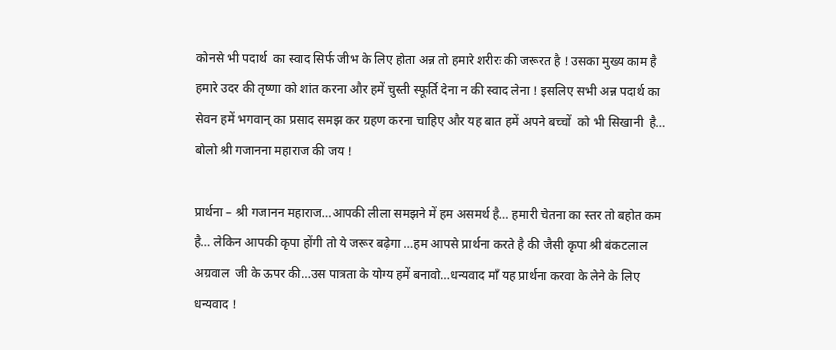कोनसे भी पदार्थ  का स्वाद सिर्फ जीभ के लिए होता अन्न तो हमारे शरीरः की जरूरत है ! उसका मुख्य काम है हमारे उदर की तृष्णा को शांत करना और हमें चुस्ती स्फूर्ति देना न की स्वाद लेना ! इसलिए सभी अन्न पदार्थ का सेवन हमें भगवान् का प्रसाद समझ कर ग्रहण करना चाहिए और यह बात हमें अपने बच्चों  को भी सिखानी  है… बोलो श्री गजानना महाराज की जय !

प्रार्थना – श्री गजानन महाराज…आपकी लीला समझने में हम असमर्थ है… हमारी चेतना का स्तर तो बहोत कम है… लेकिन आपकी कृपा होंगी तो ये जरूर बढ़ेगा …हम आपसे प्रार्थना करते है की जैसी कृपा श्री बंकटलाल अग्रवाल  जी के ऊपर की…उस पात्रता के योग्य हमें बनावो…धन्यवाद माँ यह प्रार्थना करवा के लेने के लिए धन्यवाद !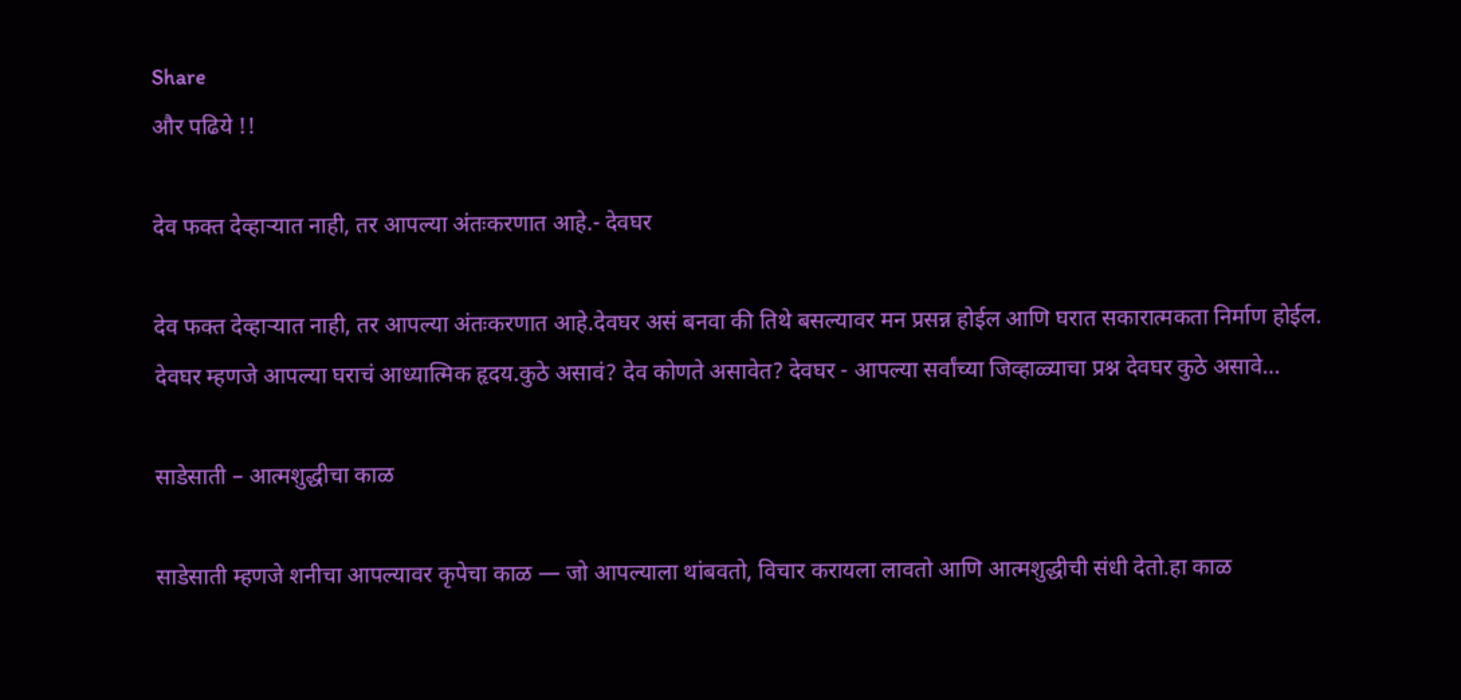Share
और पढिये !!

देव फक्त देव्हाऱ्यात नाही, तर आपल्या अंतःकरणात आहे.- देवघर

देव फक्त देव्हाऱ्यात नाही, तर आपल्या अंतःकरणात आहे.देवघर असं बनवा की तिथे बसल्यावर मन प्रसन्न होईल आणि घरात सकारात्मकता निर्माण होईल. देवघर म्हणजे आपल्या घराचं आध्यात्मिक हृदय.कुठे असावं? देव कोणते असावेत? देवघर - आपल्या सर्वांच्या जिव्हाळ्याचा प्रश्न देवघर कुठे असावे...

साडेसाती – आत्मशुद्धीचा काळ

साडेसाती म्हणजे शनीचा आपल्यावर कृपेचा काळ — जो आपल्याला थांबवतो, विचार करायला लावतो आणि आत्मशुद्धीची संधी देतो.हा काळ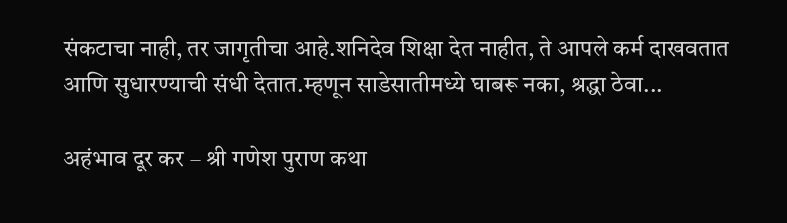संकटाचा नाही, तर जागृतीचा आहे.शनिदेव शिक्षा देत नाहीत, ते आपले कर्म दाखवतात आणि सुधारण्याची संधी देतात.म्हणून साडेसातीमध्ये घाबरू नका, श्रद्धा ठेवा...

अहंभाव दूर कर – श्री गणेश पुराण कथा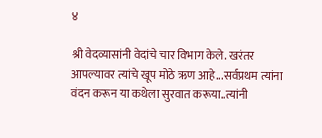४

श्री वेदव्यासांनी वेदांचे चार विभाग केले. खरंतर आपल्यावर त्यांचे खूप मोठे ऋण आहे...सर्वप्रथम त्यांना वंदन करून या कथेला सुरवात करूया..त्यांनी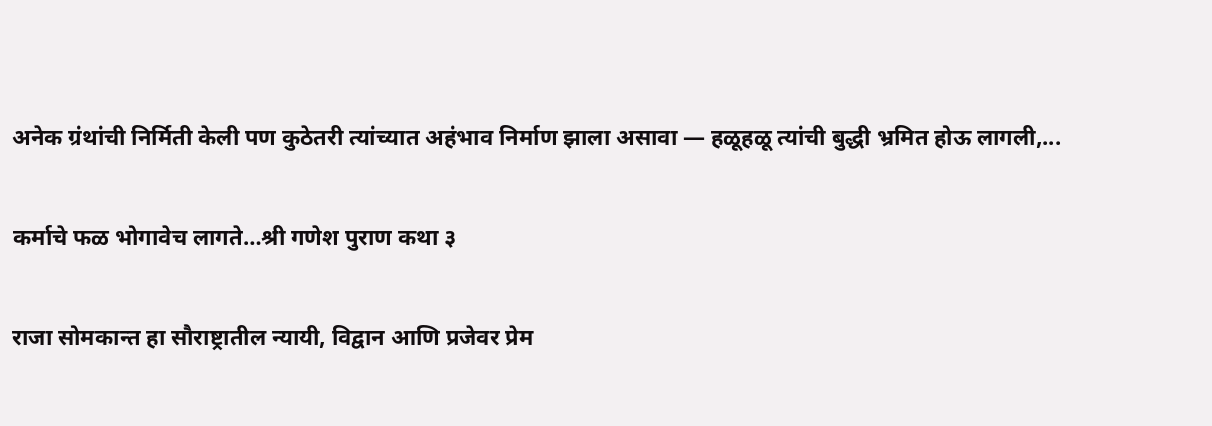अनेक ग्रंथांची निर्मिती केली पण कुठेतरी त्यांच्यात अहंभाव निर्माण झाला असावा — हळूहळू त्यांची बुद्धी भ्रमित होऊ लागली,...

कर्माचे फळ भोगावेच लागते…श्री गणेश पुराण कथा ३

राजा सोमकान्त हा सौराष्ट्रातील न्यायी, विद्वान आणि प्रजेवर प्रेम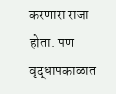करणारा राजा होता. पण वृद्धापकाळात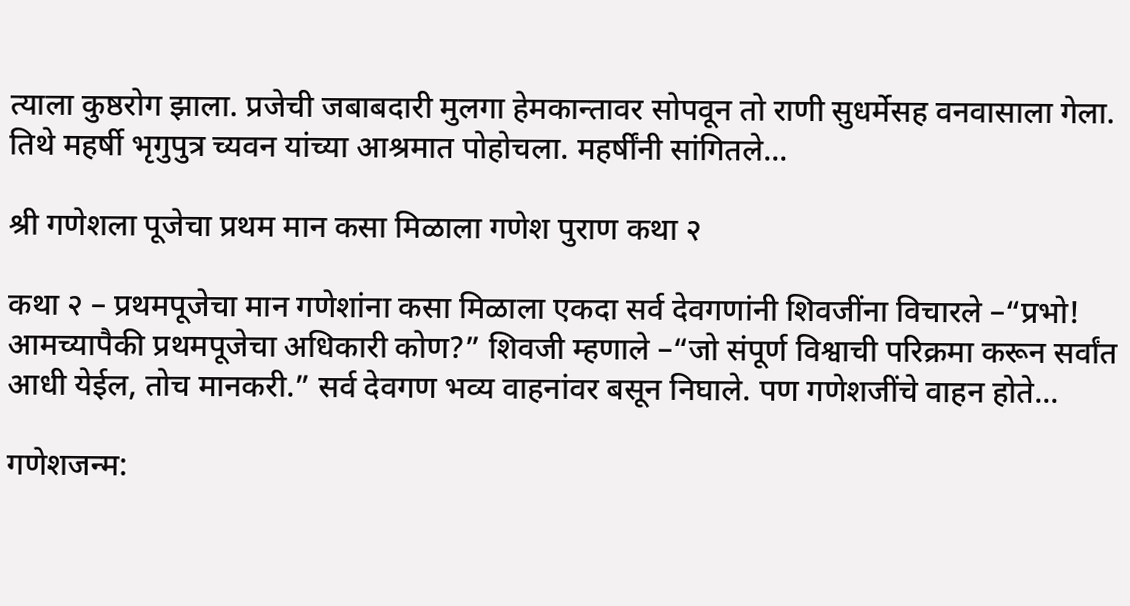त्याला कुष्ठरोग झाला. प्रजेची जबाबदारी मुलगा हेमकान्तावर सोपवून तो राणी सुधर्मेसह वनवासाला गेला. तिथे महर्षी भृगुपुत्र च्यवन यांच्या आश्रमात पोहोचला. महर्षींनी सांगितले...

श्री गणेशला पूजेचा प्रथम मान कसा मिळाला गणेश पुराण कथा २

कथा २ – प्रथमपूजेचा मान गणेशांना कसा मिळाला एकदा सर्व देवगणांनी शिवजींना विचारले –“प्रभो! आमच्यापैकी प्रथमपूजेचा अधिकारी कोण?” शिवजी म्हणाले –“जो संपूर्ण विश्वाची परिक्रमा करून सर्वांत आधी येईल, तोच मानकरी.” सर्व देवगण भव्य वाहनांवर बसून निघाले. पण गणेशजींचे वाहन होते...

गणेशजन्म: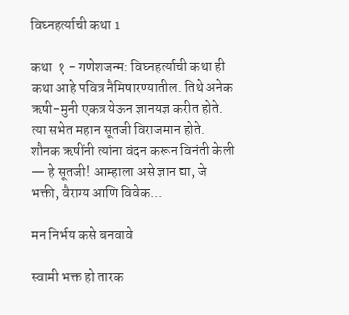विघ्नहर्त्याची कथा 1

कथा  १ - गणेशजन्म: विघ्नहर्त्याची कथा ही कथा आहे पवित्र नैमिषारण्यातील. तिथे अनेक ऋषी-मुनी एकत्र येऊन ज्ञानयज्ञ करीत होते. त्या सभेत महान सूतजी विराजमान होते. शौनक ऋषींनी त्यांना वंदन करून विनंती केली — हे सूतजी! आम्हाला असे ज्ञान द्या, जे भक्ती, वैराग्य आणि विवेक...

मन निर्भय कसे बनवावे

स्वामी भक्त हो तारक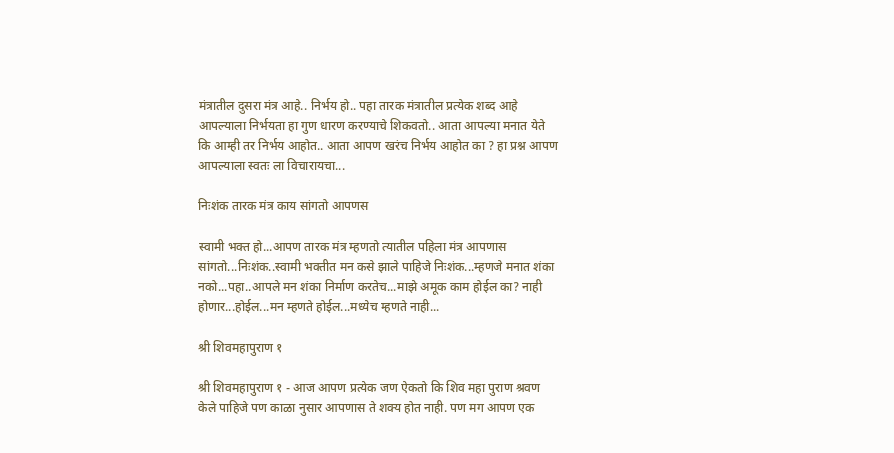मंत्रातील दुसरा मंत्र आहे.. निर्भय हो.. पहा तारक मंत्रातील प्रत्येक शब्द आहे आपल्याला निर्भयता हा गुण धारण करण्याचे शिकवतो.. आता आपल्या मनात येते कि आम्ही तर निर्भय आहोत.. आता आपण खरंच निर्भय आहोत का ? हा प्रश्न आपण आपल्याला स्वतः ला विचारायचा...

निःशंक तारक मंत्र काय सांगतो आपणस

स्वामी भक्त हो...आपण तारक मंत्र म्हणतो त्यातील पहिला मंत्र आपणास सांगतो...निःशंक..स्वामी भक्तीत मन कसे झाले पाहिजे निःशंक...म्हणजे मनात शंका नको...पहा..आपले मन शंका निर्माण करतेच...माझे अमूक काम होईल का? नाही होणार...होईल...मन म्हणते होईल...मध्येच म्हणते नाही...

श्री शिवमहापुराण १

श्री शिवमहापुराण १ - आज आपण प्रत्येक जण ऐकतो कि शिव महा पुराण श्रवण केले पाहिजे पण काळा नुसार आपणास ते शक्य होत नाही. पण मग आपण एक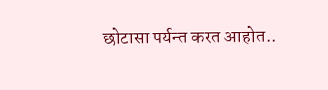छोटासा पर्यन्त करत आहोत..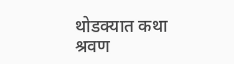थोडक्यात कथा श्रवण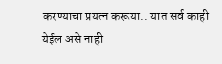करण्याचा प्रयत्न करूया.. यात सर्व काही येईल असे नाही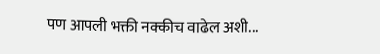पण आपली भक्ती नक्कीच वाढेल अशी...